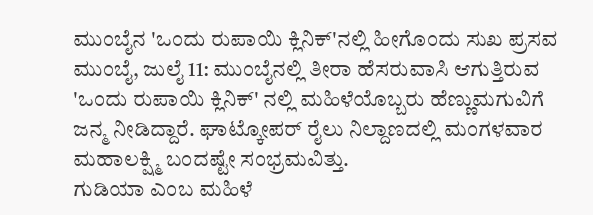ಮುಂಬೈನ 'ಒಂದು ರುಪಾಯಿ ಕ್ಲಿನಿಕ್'ನಲ್ಲಿ ಹೀಗೊಂದು ಸುಖ ಪ್ರಸವ
ಮುಂಬೈ, ಜುಲೈ 11: ಮುಂಬೈನಲ್ಲಿ ತೀರಾ ಹೆಸರುವಾಸಿ ಆಗುತ್ತಿರುವ 'ಒಂದು ರುಪಾಯಿ ಕ್ಲಿನಿಕ್' ನಲ್ಲಿ ಮಹಿಳೆಯೊಬ್ಬರು ಹೆಣ್ಣುಮಗುವಿಗೆ ಜನ್ಮ ನೀಡಿದ್ದಾರೆ. ಘಾಟ್ಕೋಪರ್ ರೈಲು ನಿಲ್ದಾಣದಲ್ಲಿ ಮಂಗಳವಾರ ಮಹಾಲಕ್ಷ್ಮಿ ಬಂದಷ್ಟೇ ಸಂಭ್ರಮವಿತ್ತು.
ಗುಡಿಯಾ ಎಂಬ ಮಹಿಳೆ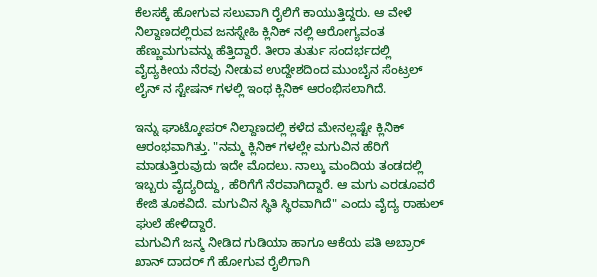ಕೆಲಸಕ್ಕೆ ಹೋಗುವ ಸಲುವಾಗಿ ರೈಲಿಗೆ ಕಾಯುತ್ತಿದ್ದರು. ಆ ವೇಳೆ ನಿಲ್ದಾಣದಲ್ಲಿರುವ ಜನಸ್ನೇಹಿ ಕ್ಲಿನಿಕ್ ನಲ್ಲಿ ಆರೋಗ್ಯವಂತ ಹೆಣ್ಣುಮಗುವನ್ನು ಹೆತ್ತಿದ್ದಾರೆ. ತೀರಾ ತುರ್ತು ಸಂದರ್ಭದಲ್ಲಿ ವೈದ್ಯಕೀಯ ನೆರವು ನೀಡುವ ಉದ್ದೇಶದಿಂದ ಮುಂಬೈನ ಸೆಂಟ್ರಲ್ ಲೈನ್ ನ ಸ್ಟೇಷನ್ ಗಳಲ್ಲಿ ಇಂಥ ಕ್ಲಿನಿಕ್ ಆರಂಭಿಸಲಾಗಿದೆ.

ಇನ್ನು ಘಾಟ್ಕೋಪರ್ ನಿಲ್ದಾಣದಲ್ಲಿ ಕಳೆದ ಮೇನಲ್ಲಷ್ಟೇ ಕ್ಲಿನಿಕ್ ಆರಂಭವಾಗಿತ್ತು. "ನಮ್ಮ ಕ್ಲಿನಿಕ್ ಗಳಲ್ಲೇ ಮಗುವಿನ ಹೆರಿಗೆ ಮಾಡುತ್ತಿರುವುದು ಇದೇ ಮೊದಲು. ನಾಲ್ಕು ಮಂದಿಯ ತಂಡದಲ್ಲಿ ಇಬ್ಬರು ವೈದ್ಯರಿದ್ದು, ಹೆರಿಗೆಗೆ ನೆರವಾಗಿದ್ದಾರೆ. ಆ ಮಗು ಎರಡೂವರೆ ಕೇಜಿ ತೂಕವಿದೆ. ಮಗುವಿನ ಸ್ಥಿತಿ ಸ್ಥಿರವಾಗಿದೆ" ಎಂದು ವೈದ್ಯ ರಾಹುಲ್ ಘುಲೆ ಹೇಳಿದ್ದಾರೆ.
ಮಗುವಿಗೆ ಜನ್ಮ ನೀಡಿದ ಗುಡಿಯಾ ಹಾಗೂ ಆಕೆಯ ಪತಿ ಅಬ್ರಾರ್ ಖಾನ್ ದಾದರ್ ಗೆ ಹೋಗುವ ರೈಲಿಗಾಗಿ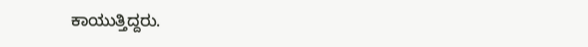ಕಾಯುತ್ತಿದ್ದರು.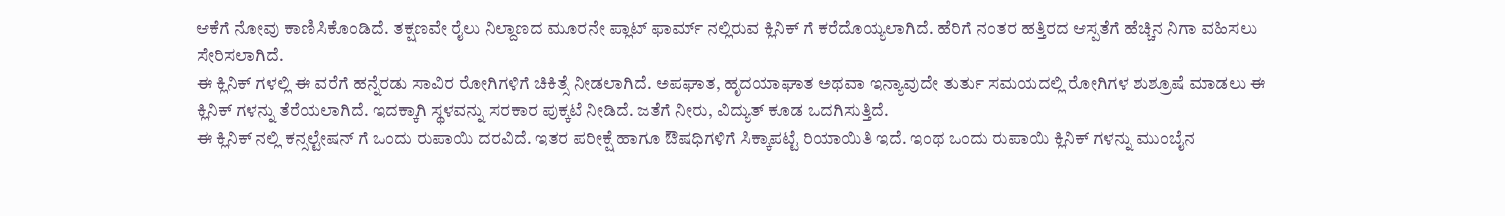ಆಕೆಗೆ ನೋವು ಕಾಣಿಸಿಕೊಂಡಿದೆ. ತಕ್ಷಣವೇ ರೈಲು ನಿಲ್ದಾಣದ ಮೂರನೇ ಪ್ಲಾಟ್ ಫಾರ್ಮ್ ನಲ್ಲಿರುವ ಕ್ಲಿನಿಕ್ ಗೆ ಕರೆದೊಯ್ಯಲಾಗಿದೆ. ಹೆರಿಗೆ ನಂತರ ಹತ್ತಿರದ ಆಸ್ಪತೆಗೆ ಹೆಚ್ಚಿನ ನಿಗಾ ವಹಿಸಲು ಸೇರಿಸಲಾಗಿದೆ.
ಈ ಕ್ಲಿನಿಕ್ ಗಳಲ್ಲಿ ಈ ವರೆಗೆ ಹನ್ನೆರಡು ಸಾವಿರ ರೋಗಿಗಳಿಗೆ ಚಿಕಿತ್ಸೆ ನೀಡಲಾಗಿದೆ. ಅಪಘಾತ, ಹೃದಯಾಘಾತ ಅಥವಾ ಇನ್ಯಾವುದೇ ತುರ್ತು ಸಮಯದಲ್ಲಿ ರೋಗಿಗಳ ಶುಶ್ರೂಷೆ ಮಾಡಲು ಈ ಕ್ಲಿನಿಕ್ ಗಳನ್ನು ತೆರೆಯಲಾಗಿದೆ. ಇದಕ್ಕಾಗಿ ಸ್ಥಳವನ್ನು ಸರಕಾರ ಪುಕ್ಕಟೆ ನೀಡಿದೆ. ಜತೆಗೆ ನೀರು, ವಿದ್ಯುತ್ ಕೂಡ ಒದಗಿಸುತ್ತಿದೆ.
ಈ ಕ್ಲಿನಿಕ್ ನಲ್ಲಿ ಕನ್ಸಲ್ಟೇಷನ್ ಗೆ ಒಂದು ರುಪಾಯಿ ದರವಿದೆ. ಇತರ ಪರೀಕ್ಷೆ ಹಾಗೂ ಔಷಧಿಗಳಿಗೆ ಸಿಕ್ಕಾಪಟ್ಟೆ ರಿಯಾಯಿತಿ ಇದೆ. ಇಂಥ ಒಂದು ರುಪಾಯಿ ಕ್ಲಿನಿಕ್ ಗಳನ್ನು ಮುಂಬೈನ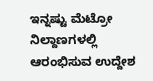ಇನ್ನಷ್ಟು ಮೆಟ್ರೋ ನಿಲ್ದಾಣಗಳಲ್ಲಿ ಆರಂಭಿಸುವ ಉದ್ದೇಶ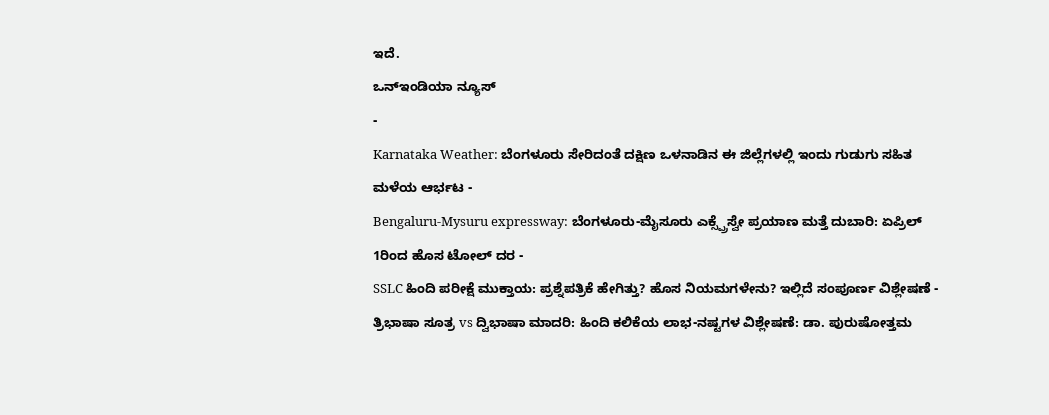ಇದೆ.
ಒನ್ಇಂಡಿಯಾ ನ್ಯೂಸ್
-
Karnataka Weather: ಬೆಂಗಳೂರು ಸೇರಿದಂತೆ ದಕ್ಷಿಣ ಒಳನಾಡಿನ ಈ ಜಿಲ್ಲೆಗಳಲ್ಲಿ ಇಂದು ಗುಡುಗು ಸಹಿತ ಮಳೆಯ ಆರ್ಭಟ -
Bengaluru-Mysuru expressway: ಬೆಂಗಳೂರು-ಮೈಸೂರು ಎಕ್ಸ್ಪ್ರೆಸ್ವೇ ಪ್ರಯಾಣ ಮತ್ತೆ ದುಬಾರಿ: ಏಪ್ರಿಲ್ 1ರಿಂದ ಹೊಸ ಟೋಲ್ ದರ -
SSLC ಹಿಂದಿ ಪರೀಕ್ಷೆ ಮುಕ್ತಾಯ: ಪ್ರಶ್ನೆಪತ್ರಿಕೆ ಹೇಗಿತ್ತು? ಹೊಸ ನಿಯಮಗಳೇನು? ಇಲ್ಲಿದೆ ಸಂಪೂರ್ಣ ವಿಶ್ಲೇಷಣೆ -
ತ್ರಿಭಾಷಾ ಸೂತ್ರ vs ದ್ವಿಭಾಷಾ ಮಾದರಿ: ಹಿಂದಿ ಕಲಿಕೆಯ ಲಾಭ-ನಷ್ಟಗಳ ವಿಶ್ಲೇಷಣೆ: ಡಾ. ಪುರುಷೋತ್ತಮ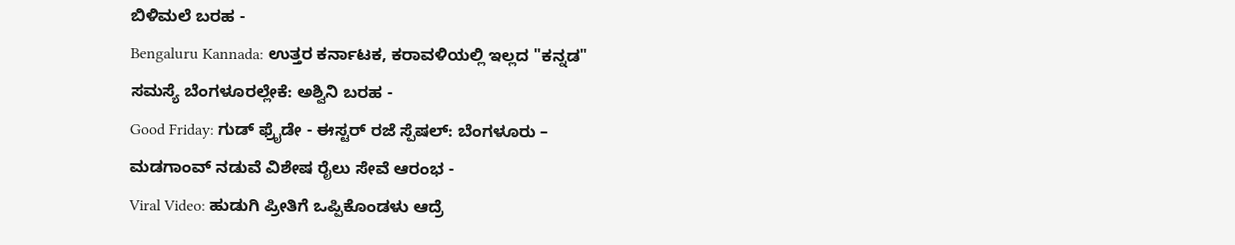ಬಿಳಿಮಲೆ ಬರಹ -
Bengaluru Kannada: ಉತ್ತರ ಕರ್ನಾಟಕ, ಕರಾವಳಿಯಲ್ಲಿ ಇಲ್ಲದ "ಕನ್ನಡ" ಸಮಸ್ಯೆ ಬೆಂಗಳೂರಲ್ಲೇಕೆ: ಅಶ್ವಿನಿ ಬರಹ -
Good Friday: ಗುಡ್ ಫ್ರೈಡೇ - ಈಸ್ಟರ್ ರಜೆ ಸ್ಪೆಷಲ್: ಬೆಂಗಳೂರು – ಮಡಗಾಂವ್ ನಡುವೆ ವಿಶೇಷ ರೈಲು ಸೇವೆ ಆರಂಭ -
Viral Video: ಹುಡುಗಿ ಪ್ರೀತಿಗೆ ಒಪ್ಪಿಕೊಂಡಳು ಆದ್ರೆ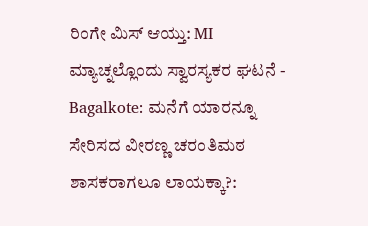ರಿಂಗೇ ಮಿಸ್ ಆಯ್ತು: MI ಮ್ಯಾಚ್ನಲ್ಲೊಂದು ಸ್ವಾರಸ್ಯಕರ ಘಟನೆ -
Bagalkote: ಮನೆಗೆ ಯಾರನ್ನೂ ಸೇರಿಸದ ವೀರಣ್ಣ ಚರಂತಿಮಠ ಶಾಸಕರಾಗಲೂ ಲಾಯಕ್ಕಾ?: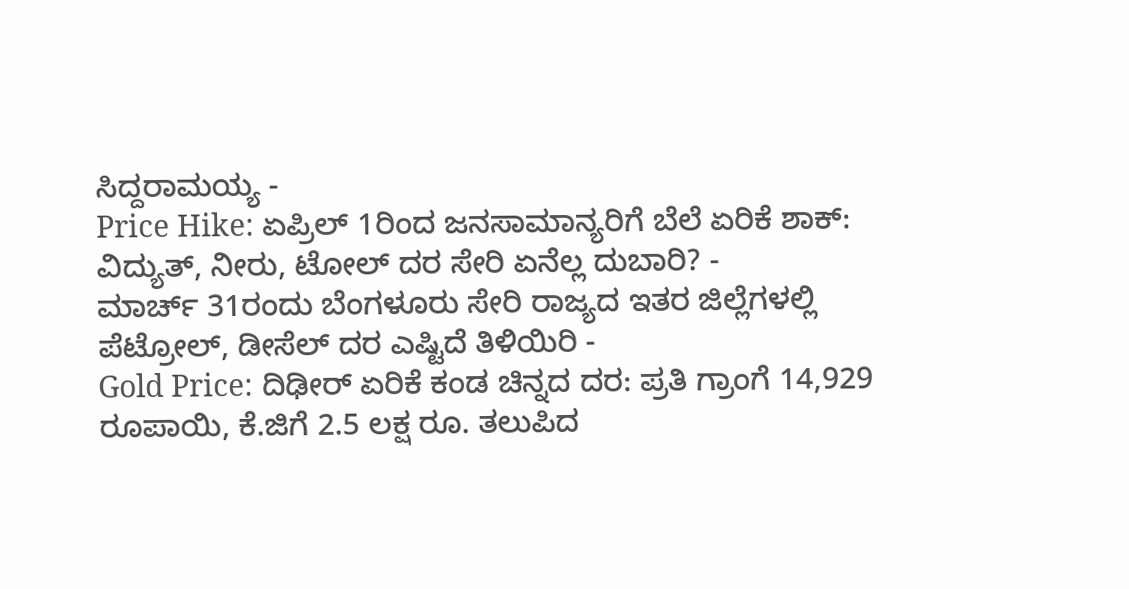ಸಿದ್ದರಾಮಯ್ಯ -
Price Hike: ಏಪ್ರಿಲ್ 1ರಿಂದ ಜನಸಾಮಾನ್ಯರಿಗೆ ಬೆಲೆ ಏರಿಕೆ ಶಾಕ್: ವಿದ್ಯುತ್, ನೀರು, ಟೋಲ್ ದರ ಸೇರಿ ಏನೆಲ್ಲ ದುಬಾರಿ? -
ಮಾರ್ಚ್ 31ರಂದು ಬೆಂಗಳೂರು ಸೇರಿ ರಾಜ್ಯದ ಇತರ ಜಿಲ್ಲೆಗಳಲ್ಲಿ ಪೆಟ್ರೋಲ್, ಡೀಸೆಲ್ ದರ ಎಷ್ಟಿದೆ ತಿಳಿಯಿರಿ -
Gold Price: ದಿಢೀರ್ ಏರಿಕೆ ಕಂಡ ಚಿನ್ನದ ದರ: ಪ್ರತಿ ಗ್ರಾಂಗೆ 14,929 ರೂಪಾಯಿ, ಕೆ.ಜಿಗೆ 2.5 ಲಕ್ಷ ರೂ. ತಲುಪಿದ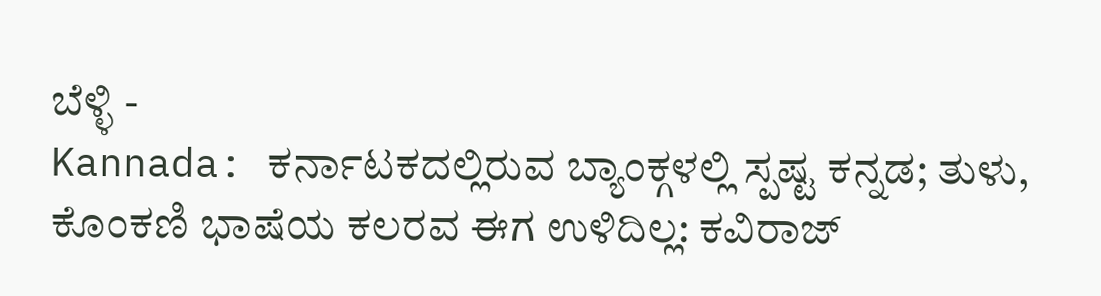ಬೆಳ್ಳಿ -
Kannada: ಕರ್ನಾಟಕದಲ್ಲಿರುವ ಬ್ಯಾಂಕ್ಗಳಲ್ಲಿ ಸ್ಪಷ್ಟ ಕನ್ನಡ; ತುಳು, ಕೊಂಕಣಿ ಭಾಷೆಯ ಕಲರವ ಈಗ ಉಳಿದಿಲ್ಲ: ಕವಿರಾಜ್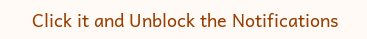Click it and Unblock the Notifications